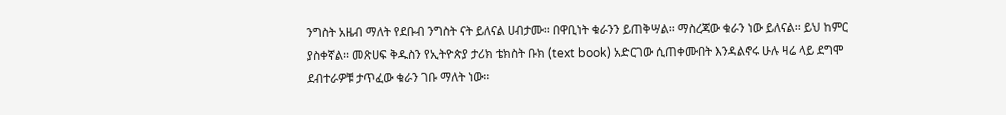ንግስት አዜብ ማለት የደቡብ ንግስት ናት ይለናል ሀብታሙ፡፡ በዋቢነት ቁራንን ይጠቅሣል፡፡ ማስረጃው ቁራን ነው ይለናል፡፡ ይህ ከምር ያስቀኛል፡፡ መጽሀፍ ቅዱስን የኢትዮጵያ ታሪክ ቴክስት ቡክ (text book) አድርገው ሲጠቀሙበት እንዳልኖሩ ሁሉ ዛሬ ላይ ደግሞ ደብተራዎቹ ታጥፈው ቁራን ገቡ ማለት ነው፡፡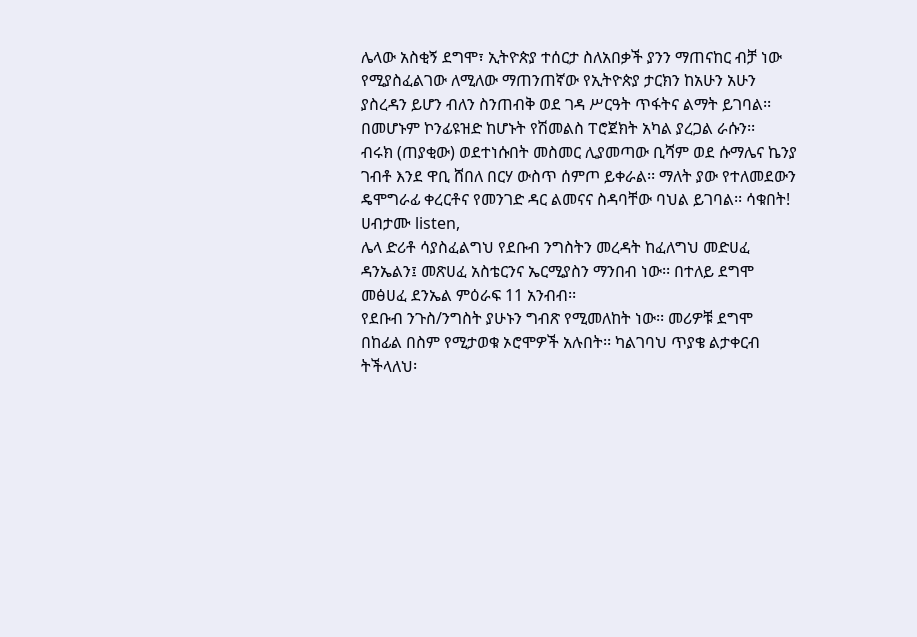ሌላው አስቂኝ ደግሞ፣ ኢትዮጵያ ተሰርታ ስለአበቃች ያንን ማጠናከር ብቻ ነው የሚያስፈልገው ለሚለው ማጠንጠኛው የኢትዮጵያ ታርክን ከአሁን አሁን ያስረዳን ይሆን ብለን ስንጠብቅ ወደ ገዳ ሥርዓት ጥፋትና ልማት ይገባል፡፡ በመሆኑም ኮንፊዩዝድ ከሆኑት የሽመልስ ፐሮጀክት አካል ያረጋል ራሱን፡፡
ብሩክ (ጠያቂው) ወደተነሱበት መስመር ሊያመጣው ቢሻም ወደ ሱማሌና ኬንያ ገብቶ እንደ ዋቢ ሸበለ በርሃ ውስጥ ሰምጦ ይቀራል፡፡ ማለት ያው የተለመደውን ዴሞግራፊ ቀረርቶና የመንገድ ዳር ልመናና ስዳባቸው ባህል ይገባል፡፡ ሳቁበት!
ሀብታሙ listen,
ሌላ ድሪቶ ሳያስፈልግህ የደቡብ ንግስትን መረዳት ከፈለግህ መድሀፈ ዳንኤልን፤ መጽሀፈ አስቴርንና ኤርሚያስን ማንበብ ነው፡፡ በተለይ ደግሞ መፅሀፈ ደንኤል ምዕራፍ 11 አንብብ፡፡
የደቡብ ንጉስ/ንግስት ያሁኑን ግብጽ የሚመለከት ነው፡፡ መሪዎቹ ደግሞ በከፊል በስም የሚታወቁ ኦሮሞዎች አሉበት፡፡ ካልገባህ ጥያቄ ልታቀርብ ትችላለህ፡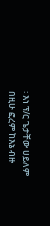፡ እነ ፕ/ር ጌታቸው ሀይለም በዚሁ ፎረም ከእኔ ብዙ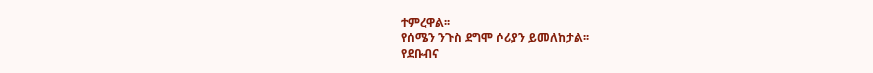ተምረዋል፡፡
የሰሜን ንጉስ ደግሞ ሶሪያን ይመለከታል፡፡
የደቡብና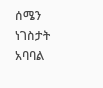ሰሜን ነገስታት አባባል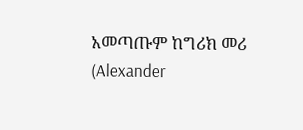አመጣጡም ከግሪክ መሪ (Alexander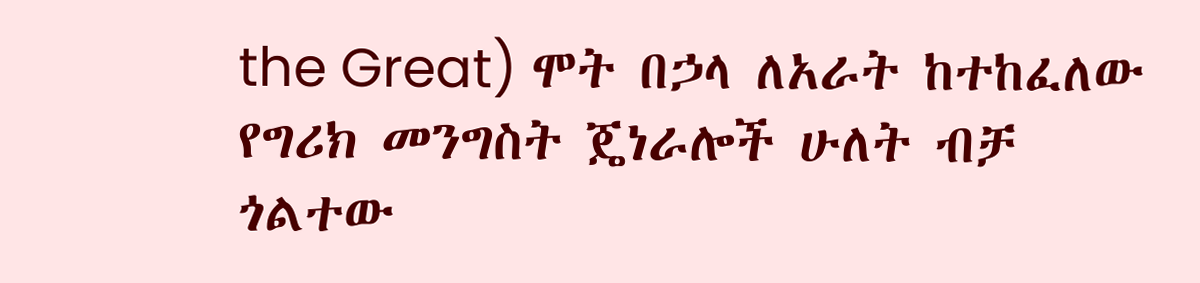the Great) ሞት በኃላ ለአራት ከተከፈለው የግሪክ መንግስት ጄነራሎች ሁለት ብቻ ጎልተው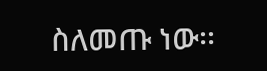ስለመጡ ነው፡፡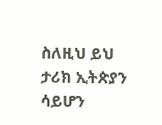ስለዚህ ይህ ታሪክ ኢትጵያን ሳይሆን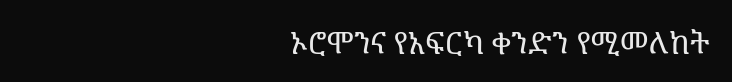ኦሮሞንና የአፍርካ ቀንድን የሚመለከት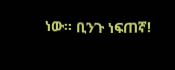ነው፡፡ ቢንጉ ነፍጠኛ!